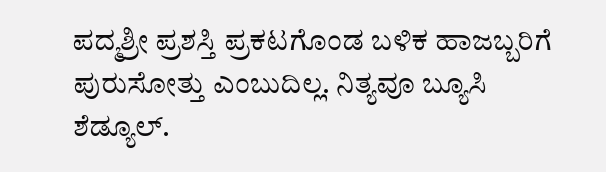ಪದ್ಮಶ್ರೀ ಪ್ರಶಸ್ತಿ ಪ್ರಕಟಗೊಂಡ ಬಳಿಕ ಹಾಜಬ್ಬರಿಗೆ ಪುರುಸೋತ್ತು ಎಂಬುದಿಲ್ಲ. ನಿತ್ಯವೂ ಬ್ಯೂಸಿ ಶೆಡ್ಯೂಲ್‌.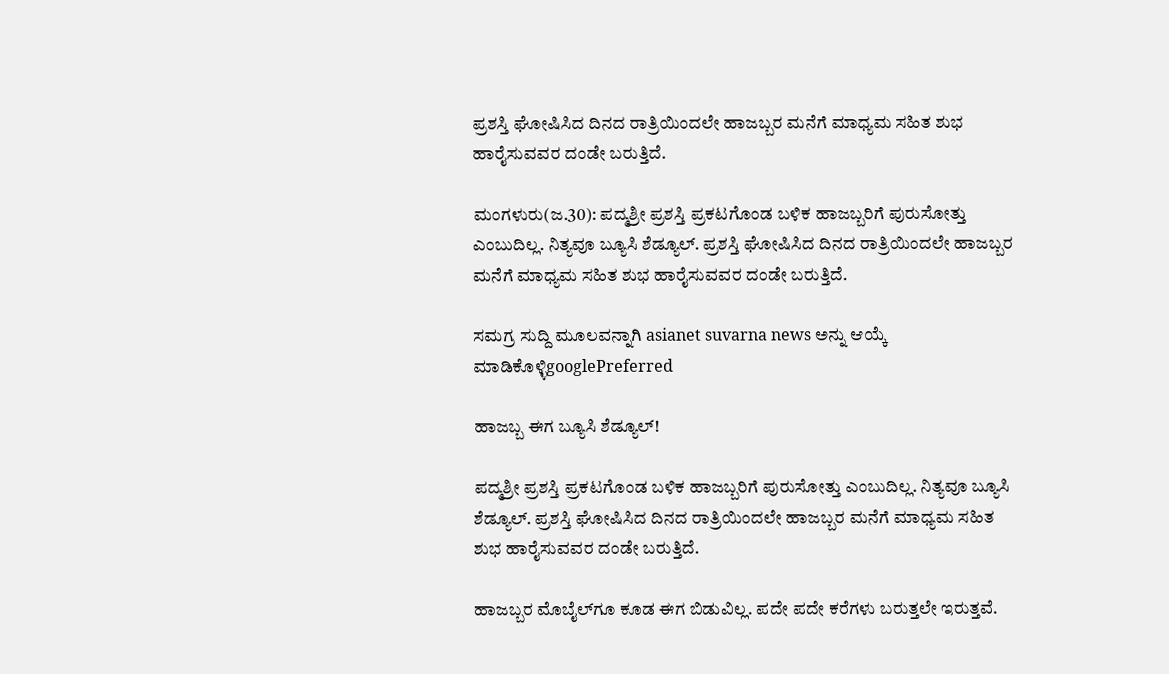ಪ್ರಶಸ್ತಿ ಘೋಷಿಸಿದ ದಿನದ ರಾತ್ರಿಯಿಂದಲೇ ಹಾಜಬ್ಬರ ಮನೆಗೆ ಮಾಧ್ಯಮ ಸಹಿತ ಶುಭ ಹಾರೈಸುವವರ ದಂಡೇ ಬರುತ್ತಿದೆ.

ಮಂಗಳುರು(ಜ.30): ಪದ್ಮಶ್ರೀ ಪ್ರಶಸ್ತಿ ಪ್ರಕಟಗೊಂಡ ಬಳಿಕ ಹಾಜಬ್ಬರಿಗೆ ಪುರುಸೋತ್ತು ಎಂಬುದಿಲ್ಲ. ನಿತ್ಯವೂ ಬ್ಯೂಸಿ ಶೆಡ್ಯೂಲ್‌. ಪ್ರಶಸ್ತಿ ಘೋಷಿಸಿದ ದಿನದ ರಾತ್ರಿಯಿಂದಲೇ ಹಾಜಬ್ಬರ ಮನೆಗೆ ಮಾಧ್ಯಮ ಸಹಿತ ಶುಭ ಹಾರೈಸುವವರ ದಂಡೇ ಬರುತ್ತಿದೆ.

ಸಮಗ್ರ ಸುದ್ದಿ ಮೂಲವನ್ನಾಗಿ asianet suvarna news ಅನ್ನು ಆಯ್ಕೆ ಮಾಡಿಕೊಳ್ಳಿgooglePreferred

ಹಾಜಬ್ಬ ಈಗ ಬ್ಯೂಸಿ ಶೆಡ್ಯೂಲ್‌!

ಪದ್ಮಶ್ರೀ ಪ್ರಶಸ್ತಿ ಪ್ರಕಟಗೊಂಡ ಬಳಿಕ ಹಾಜಬ್ಬರಿಗೆ ಪುರುಸೋತ್ತು ಎಂಬುದಿಲ್ಲ. ನಿತ್ಯವೂ ಬ್ಯೂಸಿ ಶೆಡ್ಯೂಲ್‌. ಪ್ರಶಸ್ತಿ ಘೋಷಿಸಿದ ದಿನದ ರಾತ್ರಿಯಿಂದಲೇ ಹಾಜಬ್ಬರ ಮನೆಗೆ ಮಾಧ್ಯಮ ಸಹಿತ ಶುಭ ಹಾರೈಸುವವರ ದಂಡೇ ಬರುತ್ತಿದೆ.

ಹಾಜಬ್ಬರ ಮೊಬೈಲ್‌ಗೂ ಕೂಡ ಈಗ ಬಿಡುವಿಲ್ಲ. ಪದೇ ಪದೇ ಕರೆಗಳು ಬರುತ್ತಲೇ ಇರುತ್ತವೆ.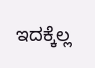ಇದಕ್ಕೆಲ್ಲ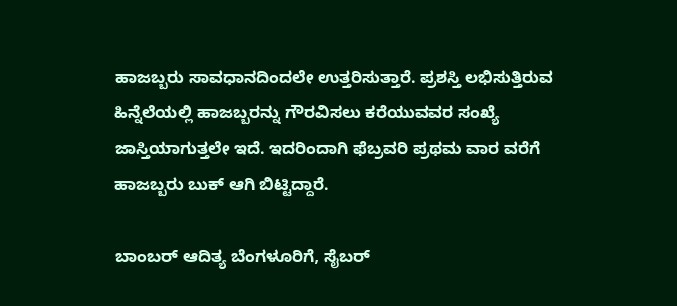ಹಾಜಬ್ಬರು ಸಾವಧಾನದಿಂದಲೇ ಉತ್ತರಿಸುತ್ತಾರೆ. ಪ್ರಶಸ್ತಿ ಲಭಿಸುತ್ತಿರುವ ಹಿನ್ನೆಲೆಯಲ್ಲಿ ಹಾಜಬ್ಬರನ್ನು ಗೌರವಿಸಲು ಕರೆಯುವವರ ಸಂಖ್ಯೆ ಜಾಸ್ತಿಯಾಗುತ್ತಲೇ ಇದೆ. ಇದರಿಂದಾಗಿ ಫೆಬ್ರವರಿ ಪ್ರಥಮ ವಾರ ವರೆಗೆ ಹಾಜಬ್ಬರು ಬುಕ್‌ ಆಗಿ ಬಿಟ್ಟಿದ್ದಾರೆ.

ಬಾಂಬರ್ ಆದಿತ್ಯ ಬೆಂಗಳೂರಿಗೆ, ಸೈಬರ್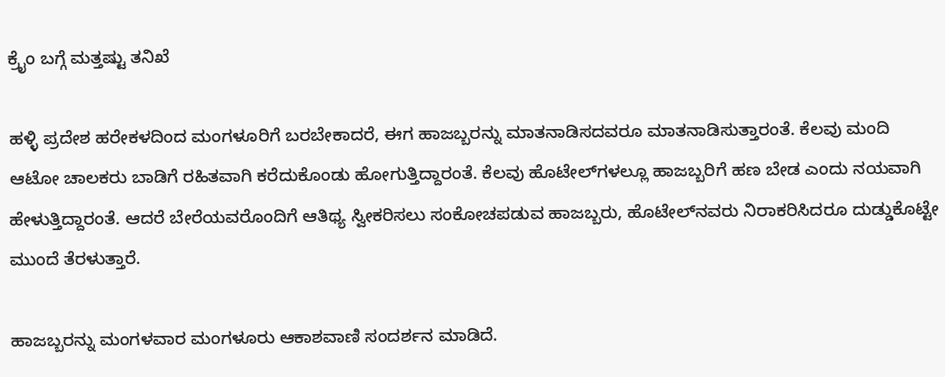ಕ್ರೈಂ ಬಗ್ಗೆ ಮತ್ತಷ್ಟು ತನಿಖೆ

ಹಳ್ಳಿ ಪ್ರದೇಶ ಹರೇಕಳದಿಂದ ಮಂಗಳೂರಿಗೆ ಬರಬೇಕಾದರೆ, ಈಗ ಹಾಜಬ್ಬರನ್ನು ಮಾತನಾಡಿಸದವರೂ ಮಾತನಾಡಿಸುತ್ತಾರಂತೆ. ಕೆಲವು ಮಂದಿ ಆಟೋ ಚಾಲಕರು ಬಾಡಿಗೆ ರಹಿತವಾಗಿ ಕರೆದುಕೊಂಡು ಹೋಗುತ್ತಿದ್ದಾರಂತೆ. ಕೆಲವು ಹೊಟೇಲ್‌ಗಳಲ್ಲೂ ಹಾಜಬ್ಬರಿಗೆ ಹಣ ಬೇಡ ಎಂದು ನಯವಾಗಿ ಹೇಳುತ್ತಿದ್ದಾರಂತೆ. ಆದರೆ ಬೇರೆಯವರೊಂದಿಗೆ ಆತಿಥ್ಯ ಸ್ವೀಕರಿಸಲು ಸಂಕೋಚಪಡುವ ಹಾಜಬ್ಬರು, ಹೊಟೇಲ್‌ನವರು ನಿರಾಕರಿಸಿದರೂ ದುಡ್ಡುಕೊಟ್ಟೇ ಮುಂದೆ ತೆರಳುತ್ತಾರೆ.

ಹಾಜಬ್ಬರನ್ನು ಮಂಗಳವಾರ ಮಂಗಳೂರು ಆಕಾಶವಾಣಿ ಸಂದರ್ಶನ ಮಾಡಿದೆ.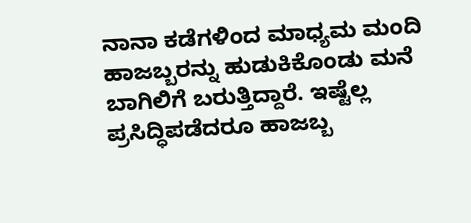ನಾನಾ ಕಡೆಗಳಿಂದ ಮಾಧ್ಯಮ ಮಂದಿ ಹಾಜಬ್ಬರನ್ನು ಹುಡುಕಿಕೊಂಡು ಮನೆ ಬಾಗಿಲಿಗೆ ಬರುತ್ತಿದ್ದಾರೆ. ಇಷ್ಟೆಲ್ಲ ಪ್ರಸಿದ್ಧಿಪಡೆದರೂ ಹಾಜಬ್ಬ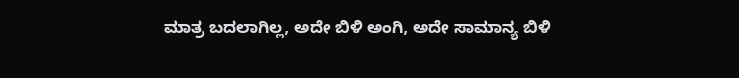ಮಾತ್ರ ಬದಲಾಗಿಲ್ಲ, ಅದೇ ಬಿಳಿ ಅಂಗಿ, ಅದೇ ಸಾಮಾನ್ಯ ಬಿಳಿ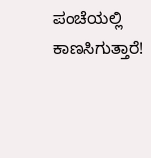ಪಂಚೆಯಲ್ಲಿ ಕಾಣಸಿಗುತ್ತಾರೆ!